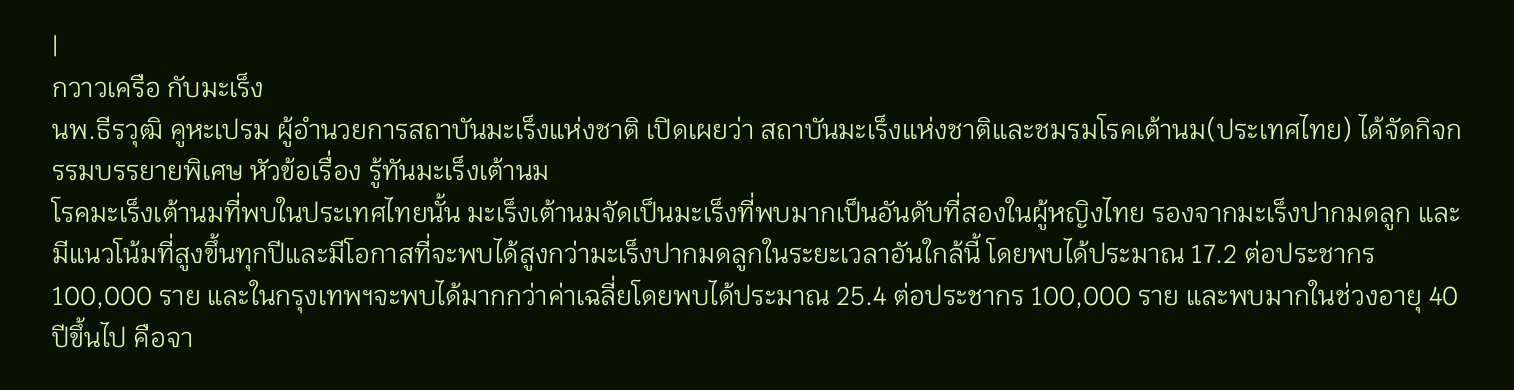|
กวาวเครือ กับมะเร็ง
นพ.ธีรวุฒิ คูหะเปรม ผู้อำนวยการสถาบันมะเร็งแห่งชาติ เปิดเผยว่า สถาบันมะเร็งแห่งชาติและชมรมโรคเต้านม(ประเทศไทย) ได้จัดกิจกรรมบรรยายพิเศษ หัวข้อเรื่อง รู้ทันมะเร็งเต้านม
โรคมะเร็งเต้านมที่พบในประเทศไทยนั้น มะเร็งเต้านมจัดเป็นมะเร็งที่พบมากเป็นอันดับที่สองในผู้หญิงไทย รองจากมะเร็งปากมดลูก และมีแนวโน้มที่สูงขึ้นทุกปีและมีโอกาสที่จะพบได้สูงกว่ามะเร็งปากมดลูกในระยะเวลาอันใกล้นี้ โดยพบได้ประมาณ 17.2 ต่อประชากร 100,000 ราย และในกรุงเทพฯจะพบได้มากกว่าค่าเฉลี่ยโดยพบได้ประมาณ 25.4 ต่อประชากร 100,000 ราย และพบมากในช่วงอายุ 40 ปีขึ้นไป คือจา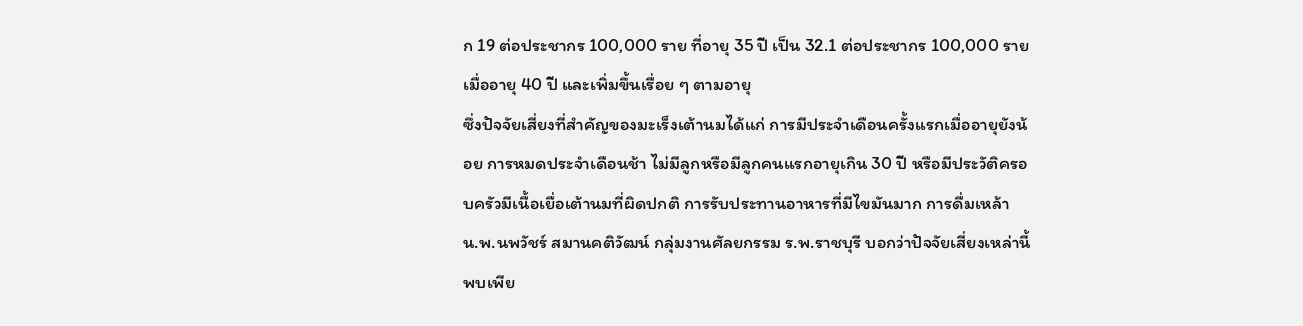ก 19 ต่อประชากร 100,000 ราย ที่อายุ 35 ปี เป็น 32.1 ต่อประชากร 100,000 ราย เมื่ออายุ 40 ปี และเพิ่มขึ้นเรื่อย ๆ ตามอายุ
ซึ่งปัจจัยเสี่ยงที่สำคัญของมะเร็งเต้านมได้แก่ การมีประจำเดือนครั้งแรกเมื่ออายุยังน้อย การหมดประจำเดือนช้า ไม่มีลูกหรือมีลูกคนแรกอายุเกิน 30 ปี หรือมีประวัติครอบครัวมีเนื้อเยื่อเต้านมที่ผิดปกติ การรับประทานอาหารที่มีไขมันมาก การดื่มเหล้า
น.พ.นพวัชร์ สมานคติวัฒน์ กลุ่มงานศัลยกรรม ร.พ.ราชบุรี บอกว่าปัจจัยเสี่ยงเหล่านี้พบเพีย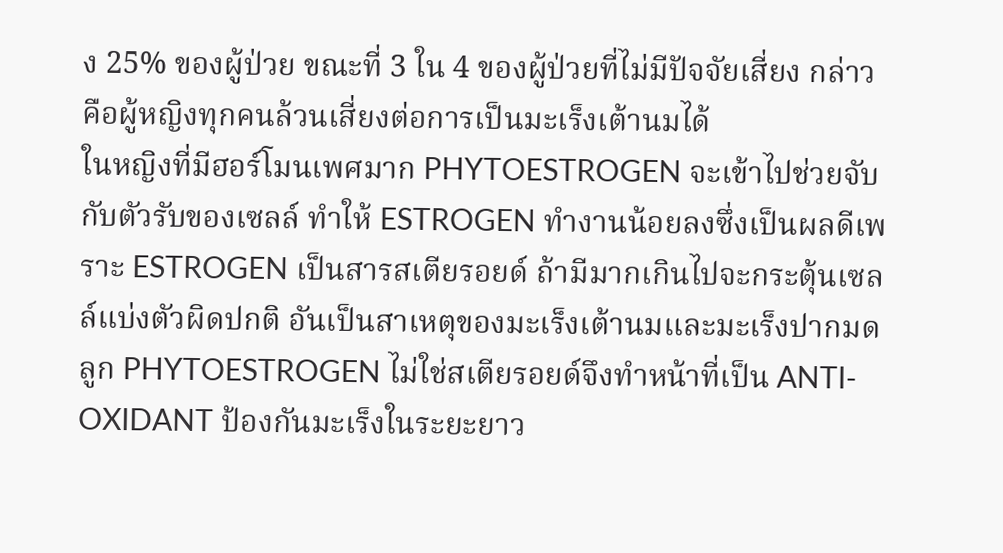ง 25% ของผู้ป่วย ขณะที่ 3 ใน 4 ของผู้ป่วยที่ไม่มีปัจจัยเสี่ยง กล่าวคือผู้หญิงทุกคนล้วนเสี่ยงต่อการเป็นมะเร็งเต้านมได้
ในหญิงที่มีฮอร์โมนเพศมาก PHYTOESTROGEN จะเข้าไปช่วยจับกับตัวรับของเซลล์ ทำให้ ESTROGEN ทำงานน้อยลงซึ่งเป็นผลดีเพราะ ESTROGEN เป็นสารสเตียรอยด์ ถ้ามีมากเกินไปจะกระตุ้นเซลล์แบ่งตัวผิดปกติ อันเป็นสาเหตุของมะเร็งเต้านมและมะเร็งปากมดลูก PHYTOESTROGEN ไม่ใช่สเตียรอยด์จึงทำหน้าที่เป็น ANTI-OXIDANT ป้องกันมะเร็งในระยะยาว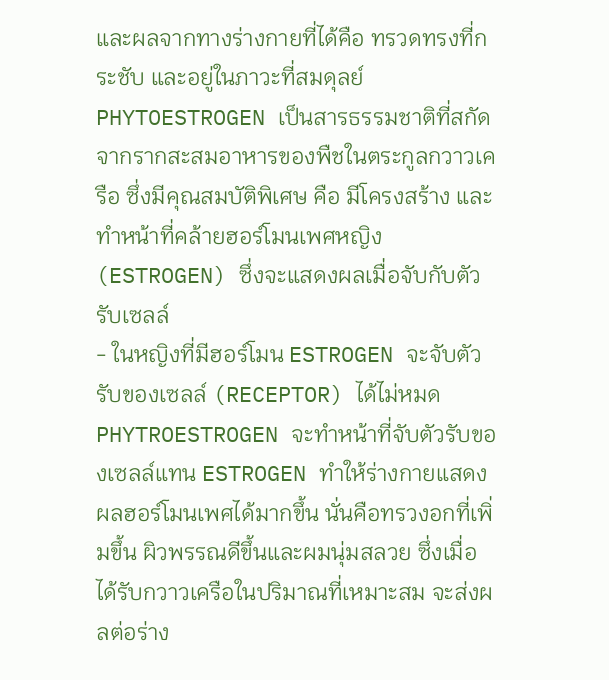และผลจากทางร่างกายที่ได้คือ ทรวดทรงที่กระชับ และอยู่ในภาวะที่สมดุลย์
PHYTOESTROGEN เป็นสารธรรมชาติที่สกัดจากรากสะสมอาหารของพืชในตระกูลกวาวเครือ ซึ่งมีคุณสมบัติพิเศษ คือ มีโครงสร้าง และทำหน้าที่คล้ายฮอร์โมนเพศหญิง (ESTROGEN) ซึ่งจะแสดงผลเมื่อจับกับตัวรับเซลล์
- ในหญิงที่มีฮอร์โมน ESTROGEN จะจับตัวรับของเซลล์ (RECEPTOR) ได้ไม่หมด PHYTROESTROGEN จะทำหน้าที่จับตัวรับของเซลล์แทน ESTROGEN ทำให้ร่างกายแสดงผลฮอร์โมนเพศได้มากขึ้น นั่นคือทรวงอกที่เพิ่มขึ้น ผิวพรรณดีขึ้นและผมนุ่มสลวย ซึ่งเมื่อได้รับกวาวเครือในปริมาณที่เหมาะสม จะส่งผลต่อร่าง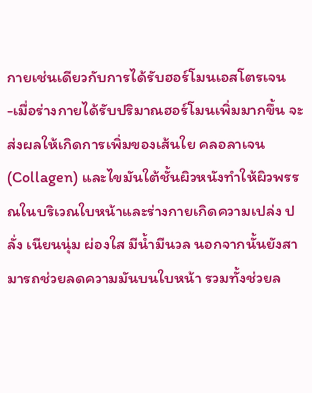กายเช่นเดียวกับการได้รับฮอร์โมนเอสโตรเจน
-เมื่อร่างกายได้รับปริมาณฮอร์โมนเพิ่มมากขึ้น จะส่งผลให้เกิดการเพิ่มของเส้นใย คลอลาเจน (Collagen) และไขมันใต้ชั้นผิวหนังทำให้ผิวพรรณในบริเวณใบหน้าและร่างกายเกิดความเปล่ง ปลั่ง เนียนนุ่ม ผ่องใส มีน้ำมีนวล นอกจากนั้นยังสามารถช่วยลดความมันบนใบหน้า รวมทั้งช่วยล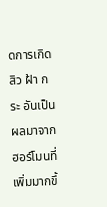ดการเกิดสิว ฝ้า กระ อันเป็นผลมาจากฮอร์โมนที่เพิ่มมากขึ้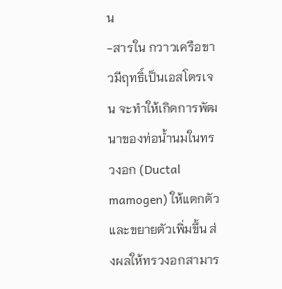น
-สารใน กวาวเครือขาวมีฤทธิ์เป็นเอสโตรเจน จะทำให้เกิดการพัฒนาของท่อน้ำนมในทรวงอก (Ductal mamogen) ให้แตกตัวและขยายตัวเพิ่มขึ้น ส่งผลให้ทรวงอกสามาร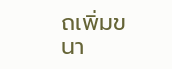ถเพิ่มขนา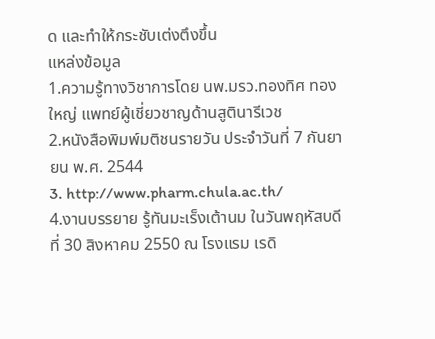ด และทำให้กระชับเต่งตึงขึ้น
แหล่งข้อมูล
1.ความรู้ทางวิชาการโดย นพ.มรว.ทองทิศ ทองใหญ่ แพทย์ผู้เชี่ยวชาญด้านสูตินารีเวช
2.หนังสือพิมพ์มติชนรายวัน ประจำวันที่ 7 กันยายน พ.ศ. 2544
3. http://www.pharm.chula.ac.th/
4.งานบรรยาย รู้ทันมะเร็งเต้านม ในวันพฤหัสบดีที่ 30 สิงหาคม 2550 ณ โรงแรม เรดิ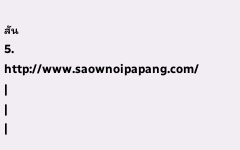สัน
5. http://www.saownoipapang.com/
|
|
|